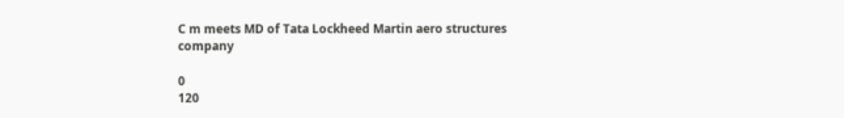C m meets MD of Tata Lockheed Martin aero structures company

0
120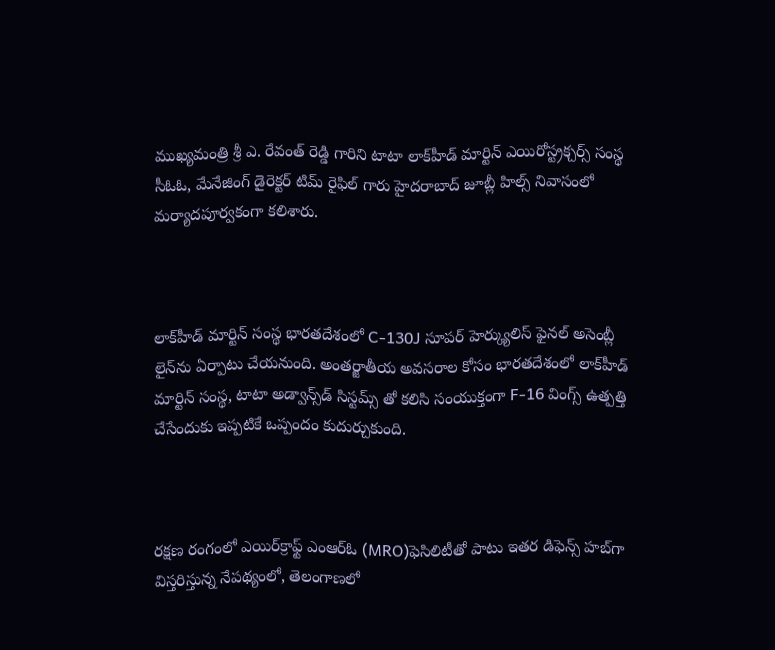ముఖ్యమంత్రి శ్రీ ఎ. రేవంత్ రెడ్డి గారిని టాటా లాక్‌హీడ్ మార్టిన్ ఎయిరోస్ట్రక్చర్స్ సంస్థ సీఓఓ, మేనేజింగ్ డైరెక్టర్ టిమ్ రైఫిల్ గారు హైదరాబాద్ జూబ్లీ హిల్స్ నివాసంలో మర్యాదపూర్వకంగా కలిశారు.



లాక్‌హీడ్ మార్టిన్ సంస్థ భారతదేశంలో C-130J సూపర్ హెర్క్యులిస్ ఫైనల్ అసెంబ్లీ లైన్‌ను ఏర్పాటు చేయనుంది. అంతర్జాతీయ అవసరాల కోసం భారతదేశంలో లాక్‌హీడ్ మార్టిన్ సంస్థ, టాటా అడ్వాన్స్‌డ్ సిస్టమ్స్ తో కలిసి సంయుక్తంగా F-16 వింగ్స్ ఉత్పత్తి చేసేందుకు ఇప్పటికే ఒప్పందం కుదుర్చుకుంది.



రక్షణ రంగంలో ఎయిర్‌క్రాఫ్ట్ ఎంఆర్ఓ (MRO)ఫెసిలిటీతో పాటు ఇతర డిఫెన్స్ హబ్‌గా విస్తరిస్తున్న నేపథ్యంలో, తెలంగాణలో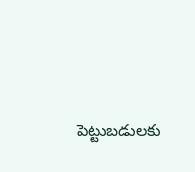పెట్టుబడులకు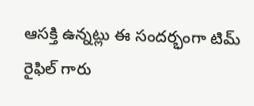ఆసక్తి ఉన్నట్లు ఈ సందర్భంగా టిమ్ రైఫిల్ గారు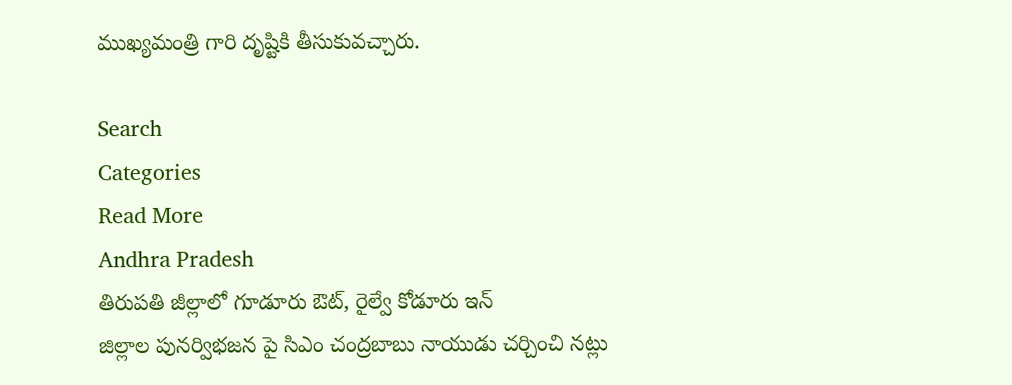ముఖ్యమంత్రి గారి దృష్టికి తీసుకువచ్చారు.

Search
Categories
Read More
Andhra Pradesh
తిరుపతి జీల్లాలో గూడూరు ఔట్, రైల్వే కోడూరు ఇన్
జిల్లాల పునర్విభజన పై సిఎం చంద్రబాబు నాయుడు చర్చించి నట్లు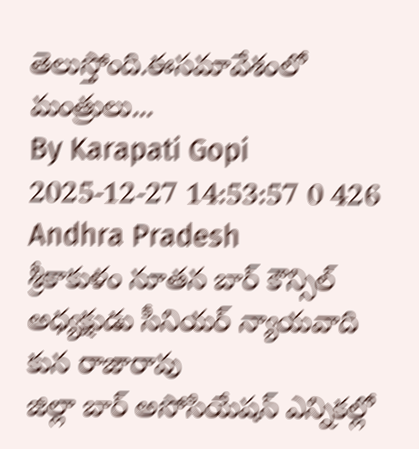తెలుస్తోంది.ఈసమావేశంలో మంత్రులు...
By Karapati Gopi 2025-12-27 14:53:57 0 426
Andhra Pradesh
శ్రీకాకుళం నూతన బార్ కౌన్సిల్ అధ్యక్షుడు సీనియర్ న్యాయవాది కున రాజారావు
జిల్లా బార్‌ అసోసియేషన్‌ ఎన్నికల్లో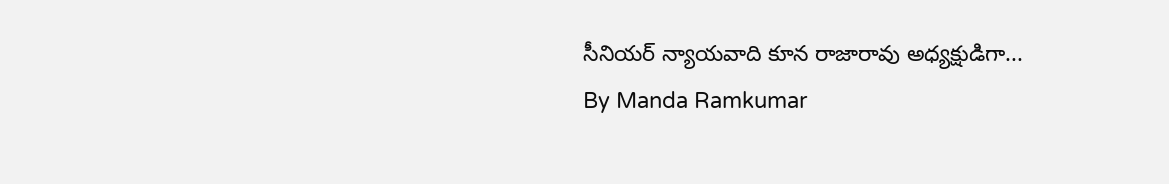సీనియర్‌ న్యాయవాది కూన రాజారావు అధ్యక్షుడిగా...
By Manda Ramkumar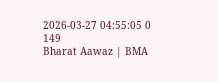2026-03-27 04:55:05 0 149
Bharat Aawaz | BMA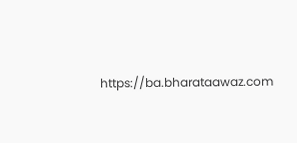https://ba.bharataawaz.com